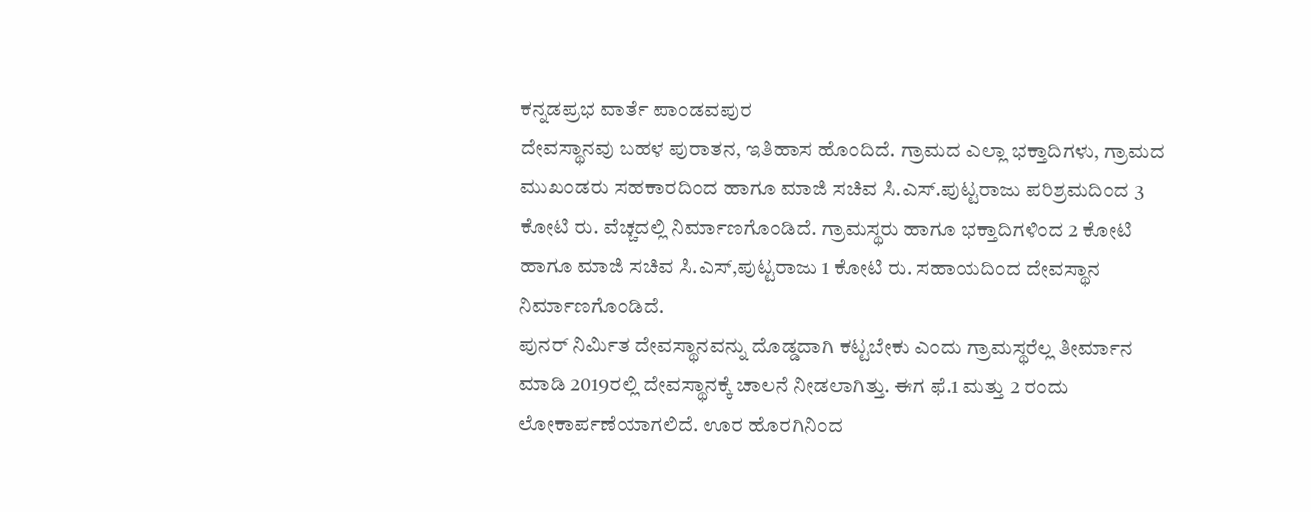ಕನ್ನಡಪ್ರಭ ವಾರ್ತೆ ಪಾಂಡವಪುರ
ದೇವಸ್ಥಾನವು ಬಹಳ ಪುರಾತನ, ಇತಿಹಾಸ ಹೊಂದಿದೆ. ಗ್ರಾಮದ ಎಲ್ಲಾ ಭಕ್ತಾದಿಗಳು, ಗ್ರಾಮದ ಮುಖಂಡರು ಸಹಕಾರದಿಂದ ಹಾಗೂ ಮಾಜಿ ಸಚಿವ ಸಿ.ಎಸ್.ಪುಟ್ಟರಾಜು ಪರಿಶ್ರಮದಿಂದ 3 ಕೋಟಿ ರು. ವೆಚ್ಚದಲ್ಲಿ ನಿರ್ಮಾಣಗೊಂಡಿದೆ. ಗ್ರಾಮಸ್ಥರು ಹಾಗೂ ಭಕ್ತಾದಿಗಳಿಂದ 2 ಕೋಟಿ ಹಾಗೂ ಮಾಜಿ ಸಚಿವ ಸಿ.ಎಸ್,ಪುಟ್ಟರಾಜು 1 ಕೋಟಿ ರು. ಸಹಾಯದಿಂದ ದೇವಸ್ಥಾನ ನಿರ್ಮಾಣಗೊಂಡಿದೆ.
ಪುನರ್ ನಿರ್ಮಿತ ದೇವಸ್ಥಾನವನ್ನು ದೊಡ್ಡದಾಗಿ ಕಟ್ಟಬೇಕು ಎಂದು ಗ್ರಾಮಸ್ಥರೆಲ್ಲ ತೀರ್ಮಾನ ಮಾಡಿ 2019ರಲ್ಲಿ ದೇವಸ್ಥಾನಕ್ಕೆ ಚಾಲನೆ ನೀಡಲಾಗಿತ್ತು. ಈಗ ಫೆ.1 ಮತ್ತು 2 ರಂದು ಲೋಕಾರ್ಪಣೆಯಾಗಲಿದೆ. ಊರ ಹೊರಗಿನಿಂದ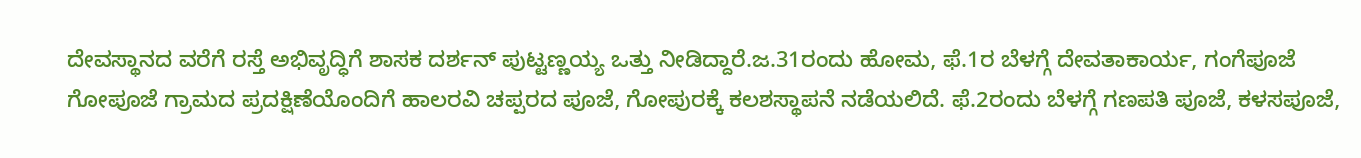ದೇವಸ್ಥಾನದ ವರೆಗೆ ರಸ್ತೆ ಅಭಿವೃದ್ಧಿಗೆ ಶಾಸಕ ದರ್ಶನ್ ಪುಟ್ಟಣ್ಣಯ್ಯ ಒತ್ತು ನೀಡಿದ್ದಾರೆ.ಜ.31ರಂದು ಹೋಮ, ಫೆ.1ರ ಬೆಳಗ್ಗೆ ದೇವತಾಕಾರ್ಯ, ಗಂಗೆಪೂಜೆ ಗೋಪೂಜೆ ಗ್ರಾಮದ ಪ್ರದಕ್ಷಿಣೆಯೊಂದಿಗೆ ಹಾಲರವಿ ಚಪ್ಪರದ ಪೂಜೆ, ಗೋಪುರಕ್ಕೆ ಕಲಶಸ್ಥಾಪನೆ ನಡೆಯಲಿದೆ. ಫೆ.2ರಂದು ಬೆಳಗ್ಗೆ ಗಣಪತಿ ಪೂಜೆ, ಕಳಸಪೂಜೆ,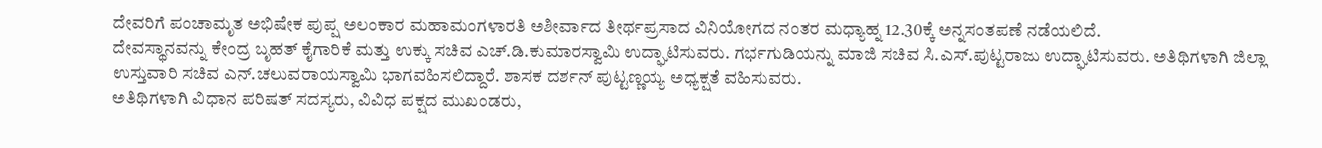ದೇವರಿಗೆ ಪಂಚಾಮೃತ ಅಭಿಷೇಕ ಪುಪ್ಷ ಅಲಂಕಾರ ಮಹಾಮಂಗಳಾರತಿ ಅಶೀರ್ವಾದ ತೀರ್ಥಪ್ರಸಾದ ವಿನಿಯೋಗದ ನಂತರ ಮಧ್ಯಾಹ್ನ 12.30ಕ್ಕೆ ಅನ್ನಸಂತಪಣೆ ನಡೆಯಲಿದೆ.
ದೇವಸ್ಥಾನವನ್ನು ಕೇಂದ್ರ ಬೃಹತ್ ಕೈಗಾರಿಕೆ ಮತ್ತು ಉಕ್ಕು ಸಚಿವ ಎಚ್.ಡಿ.ಕುಮಾರಸ್ವಾಮಿ ಉದ್ಘಾಟಿಸುವರು. ಗರ್ಭಗುಡಿಯನ್ನು ಮಾಜಿ ಸಚಿವ ಸಿ.ಎಸ್.ಪುಟ್ಟರಾಜು ಉದ್ಘಾಟಿಸುವರು. ಅತಿಥಿಗಳಾಗಿ ಜಿಲ್ಲಾ ಉಸ್ತುವಾರಿ ಸಚಿವ ಎನ್.ಚಲುವರಾಯಸ್ವಾಮಿ ಭಾಗವಹಿಸಲಿದ್ದಾರೆ. ಶಾಸಕ ದರ್ಶನ್ ಪುಟ್ಟಣ್ಣಯ್ಯ ಅಧ್ಯಕ್ಷತೆ ವಹಿಸುವರು.
ಅತಿಥಿಗಳಾಗಿ ವಿಧಾನ ಪರಿಷತ್ ಸದಸ್ಯರು, ವಿವಿಧ ಪಕ್ಷದ ಮುಖಂಡರು,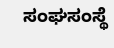ಸಂಘಸಂಸ್ಥೆ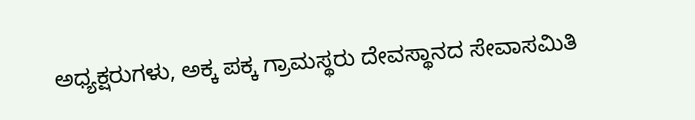ಅಧ್ಯಕ್ಷರುಗಳು, ಅಕ್ಕ ಪಕ್ಕ ಗ್ರಾಮಸ್ಥರು ದೇವಸ್ಥಾನದ ಸೇವಾಸಮಿತಿ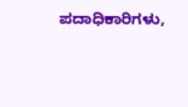ಪದಾಧಿಕಾರಿಗಳು,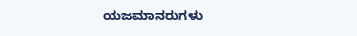ಯಜಮಾನರುಗಳು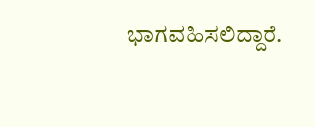ಭಾಗವಹಿಸಲಿದ್ದಾರೆ.